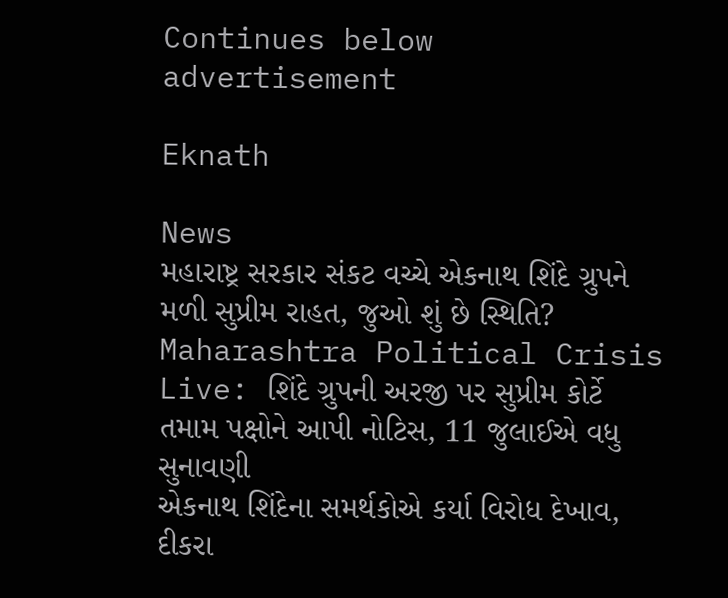Continues below advertisement

Eknath

News
મહારાષ્ટ્ર સરકાર સંકટ વચ્ચે એકનાથ શિંદે ગ્રુપને મળી સુપ્રીમ રાહત, જુઓ શું છે સ્થિતિ?
Maharashtra Political Crisis Live: શિંદે ગ્રુપની અરજી પર સુપ્રીમ કોર્ટે તમામ પક્ષોને આપી નોટિસ, 11 જુલાઈએ વધુ સુનાવણી
એકનાથ શિંદેના સમર્થકોએ કર્યા વિરોધ દેખાવ, દીકરા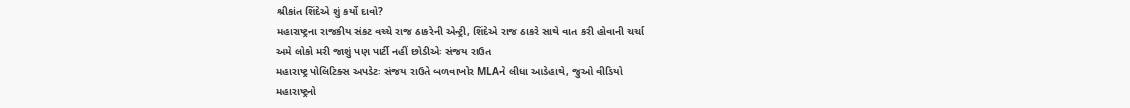શ્રીકાંત શિંદેએ શું કર્યો દાવો?
મહારાષ્ટ્રના રાજકીય સંકટ વચ્ચે રાજ ઠાકરેની એન્ટ્રી, શિંદેએ રાજ ઠાકરે સાથે વાત કરી હોવાની ચર્ચા
અમે લોકો મરી જાશું પણ પાર્ટી નહીં છોડીએઃ સંજય રાઉત
મહારાષ્ટ્ર પોલિટિક્સ અપડેટઃ સંજય રાઉતે બળવાખોર MLAને લીધા આડેહાથે, જુઓ વીડિયો
મહારાષ્ટ્રનો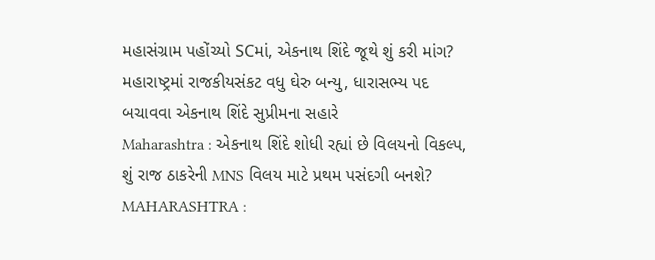મહાસંગ્રામ પહોંચ્યો SCમાં, એકનાથ શિંદે જૂથે શું કરી માંગ?
મહારાષ્ટ્રમાં રાજકીયસંકટ વધુ ઘેરુ બન્યુ, ધારાસભ્ય પદ બચાવવા એકનાથ શિંદે સુપ્રીમના સહારે
Maharashtra : એકનાથ શિંદે શોધી રહ્યાં છે વિલયનો વિકલ્પ, શું રાજ ઠાકરેની MNS વિલય માટે પ્રથમ પસંદગી બનશે?
MAHARASHTRA :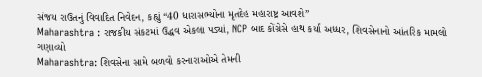સંજય રાઉતનું વિવાદિત નિવેદન, કહ્યું “40 ધારાસભ્યોના મૃતદેહ મહારાષ્ટ્ર આવશે”
Maharashtra : રાજકીય સંકટમાં ઉદ્ધવ એકલા પડ્યાં, NCP બાદ કોંગ્રેસે હાથ કર્યા અધ્ધર, શિવસેનાનો આંતરિક મામલો ગણાવ્યો
Maharashtra: શિવસેના સામે બળવો કરનારાઓએ તેમની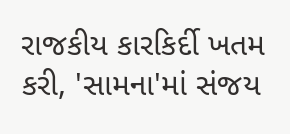રાજકીય કારકિર્દી ખતમ કરી, 'સામના'માં સંજય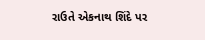રાઉતે એકનાથ શિંદે પર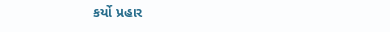કર્યો પ્રહાર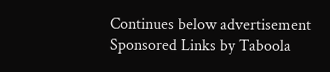Continues below advertisement
Sponsored Links by Taboola